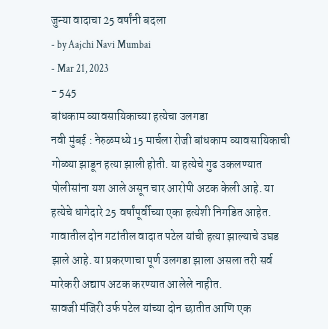जुन्या वादाचा 25 वर्षांनी बदला
- by Aajchi Navi Mumbai
- Mar 21, 2023
- 545
बांधकाम व्यावसायिकाच्या हत्येचा उलगडा
नवी मुंबई : नेरुळमध्ये 15 मार्चला रोजी बांधकाम व्यावसायिकाची गोळ्या झाडून हत्या झाली होती. या हत्येचे गुढ उकलण्यात पोलीसांना यश आले असून चार आरोपी अटक केली आहे. या हत्येचे धागेदारे 25 वर्षांपूर्वीच्या एका हत्येशी निगडित आहेत. गावातील दोन गटांतील वादात पटेल यांची हत्या झाल्याचे उघड झाले आहे. या प्रकरणाचा पूर्ण उलगडा झाला असला तरी सर्व मारेकरी अद्याप अटक करण्यात आलेले नाहीत.
सावजी मंजिरी उर्फ पटेल यांच्या दोन छातीत आणि एक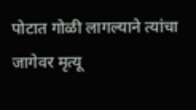पोटात गोळी लागल्याने त्यांचा जागेवर मृत्यू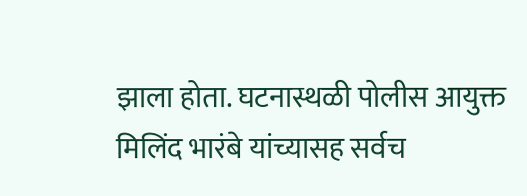झाला होता. घटनास्थळी पोलीस आयुक्त मिलिंद भारंबे यांच्यासह सर्वच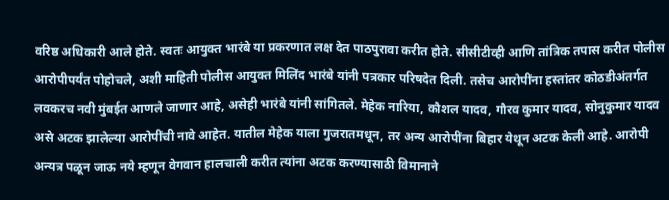वरिष्ठ अधिकारी आले होते. स्वतः आयुक्त भारंबे या प्रकरणात लक्ष देत पाठपुरावा करीत होते. सीसीटीव्ही आणि तांत्रिक तपास करीत पोलीस आरोपीपर्यंत पोहोचले, अशी माहिती पोलीस आयुक्त मिलिंद भारंबे यांनी पत्रकार परिषदेत दिली. तसेच आरोपींना हस्तांतर कोठडीअंतर्गत लवकरच नवी मुंबईत आणले जाणार आहे, असेही भारंबे यांनी सांगितले. मेहेक नारिया, कौशल यादव, गौरव कुमार यादव, सोनुकुमार यादव असे अटक झालेल्या आरोपींची नावे आहेत. यातील मेहेक याला गुजरातमधून, तर अन्य आरोपींना बिहार येथून अटक केली आहे. आरोपी अन्यत्र पळून जाऊ नये म्हणून वेगवान हालचाली करीत त्यांना अटक करण्यासाठी विमानाने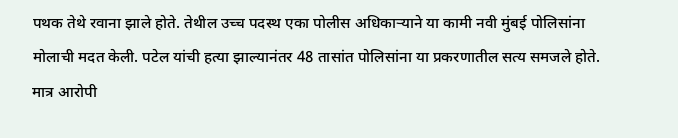पथक तेथे रवाना झाले होते. तेथील उच्च पदस्थ एका पोलीस अधिकाऱ्याने या कामी नवी मुंबई पोलिसांना मोलाची मदत केली. पटेल यांची हत्या झाल्यानंतर 48 तासांत पोलिसांना या प्रकरणातील सत्य समजले होते. मात्र आरोपी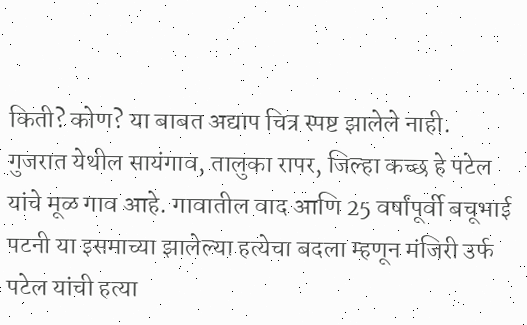किती? कोण? या बाबत अद्याप चित्र स्पष्ट झालेले नाही.
गुजरात येथील सायंगाव, तालुका रापर, जिल्हा कच्छ हे पटेल यांचे मूळ गाव आहे. गावातील वाद आणि 25 वर्षांपूर्वी बचूभाई पटनी या इसमाच्या झालेल्या हत्येचा बदला म्हणून मंजिरी उर्फ पटेल यांची हत्या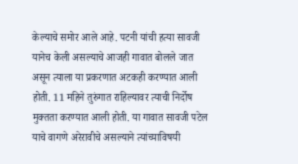केल्याचे समोर आले आहे. पटनी यांची हत्या सावजी यानेच केली असल्याचे आजही गावात बोलले जात असून त्याला या प्रकरणात अटकही करण्यात आली होती. 11 महिने तुरुंगात राहिल्यावर त्याची निर्दोष मुक्तता करण्यात आली होती. या गावात सावजी पटेल याचे वागणे अरेरावीचे असल्याने त्यांच्याविषयी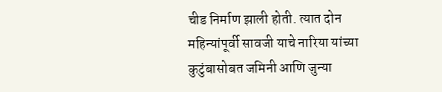चीड निर्माण झाली होती. त्यात दोन महिन्यांपूर्वी सावजी याचे नारिया यांच्या कुटुंबासोबत जमिनी आणि जुन्या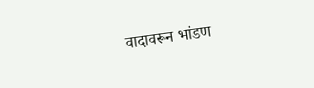वादावरून भांडण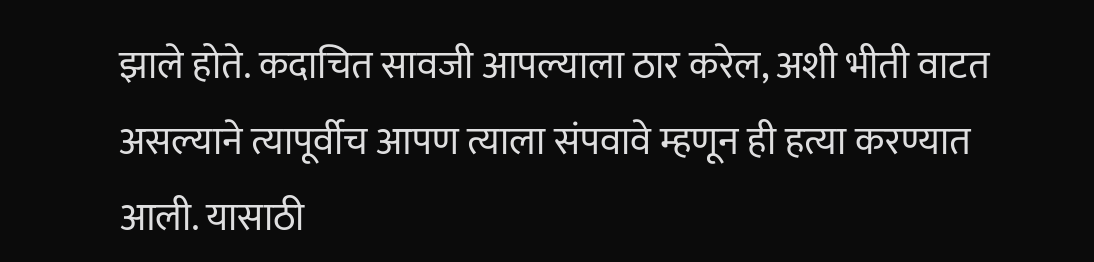झाले होते. कदाचित सावजी आपल्याला ठार करेल, अशी भीती वाटत असल्याने त्यापूर्वीच आपण त्याला संपवावे म्हणून ही हत्या करण्यात आली. यासाठी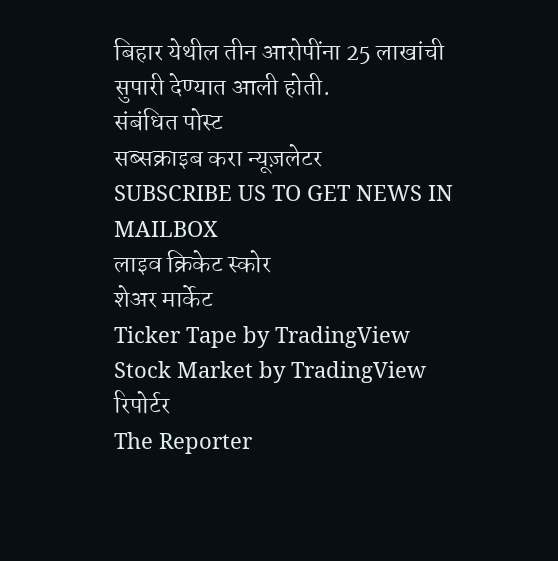बिहार येथील तीन आरोपींना 25 लाखांची सुपारी देण्यात आली होती.
संबंधित पोस्ट
सब्सक्राइब करा न्यूज़लेटर
SUBSCRIBE US TO GET NEWS IN MAILBOX
लाइव क्रिकेट स्कोर
शेअर मार्केट
Ticker Tape by TradingView
Stock Market by TradingView
रिपोर्टर
The Reporter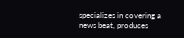specializes in covering a news beat, produces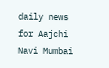daily news for Aajchi Navi Mumbai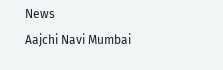News
Aajchi Navi Mumbai